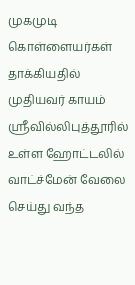முகமுடி கொள்ளையர்கள் தாக்கியதில் முதியவர் காயம்
ஸ்ரீவில்லிபுத்தூரில் உள்ள ஹோட்டலில் வாட்ச்மேன் வேலை செய்து வந்த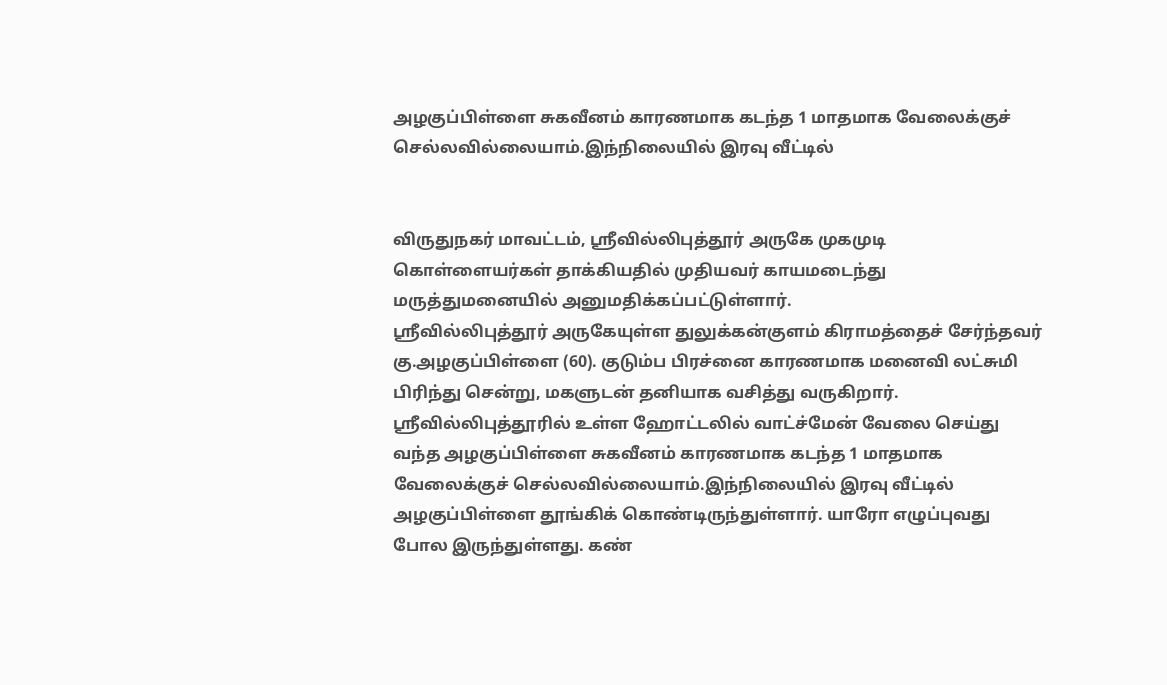அழகுப்பிள்ளை சுகவீனம் காரணமாக கடந்த 1 மாதமாக வேலைக்குச் செல்லவில்லையாம்.இந்நிலையில் இரவு வீட்டில்


விருதுநகர் மாவட்டம், ஸ்ரீவில்லிபுத்தூர் அருகே முகமுடி கொள்ளையர்கள் தாக்கியதில் முதியவர் காயமடைந்து மருத்துமனையில் அனுமதிக்கப்பட்டுள்ளார்.
ஸ்ரீவில்லிபுத்தூர் அருகேயுள்ள துலுக்கன்குளம் கிராமத்தைச் சேர்ந்தவர் கு.அழகுப்பிள்ளை (60). குடும்ப பிரச்னை காரணமாக மனைவி லட்சுமி பிரிந்து சென்று, மகளுடன் தனியாக வசித்து வருகிறார்.
ஸ்ரீவில்லிபுத்தூரில் உள்ள ஹோட்டலில் வாட்ச்மேன் வேலை செய்து வந்த அழகுப்பிள்ளை சுகவீனம் காரணமாக கடந்த 1 மாதமாக வேலைக்குச் செல்லவில்லையாம்.இந்நிலையில் இரவு வீட்டில் அழகுப்பிள்ளை தூங்கிக் கொண்டிருந்துள்ளார். யாரோ எழுப்புவது போல இருந்துள்ளது. கண்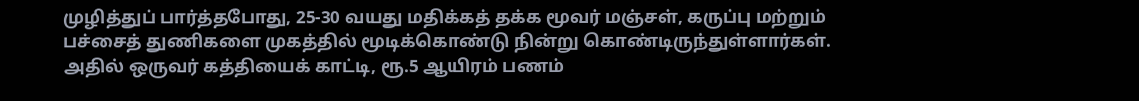முழித்துப் பார்த்தபோது, 25-30 வயது மதிக்கத் தக்க மூவர் மஞ்சள், கருப்பு மற்றும் பச்சைத் துணிகளை முகத்தில் மூடிக்கொண்டு நின்று கொண்டிருந்துள்ளார்கள். அதில் ஒருவர் கத்தியைக் காட்டி, ரூ.5 ஆயிரம் பணம்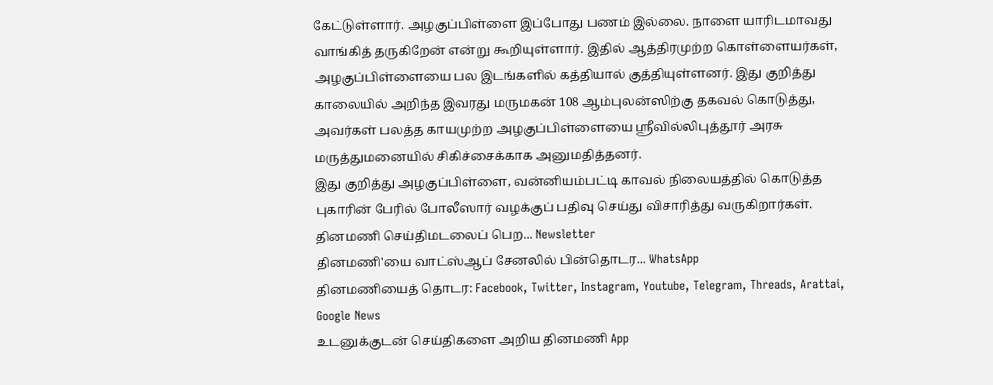கேட்டுள்ளார். அழகுப்பிள்ளை இப்போது பணம் இல்லை. நாளை யாரிடமாவது வாங்கித் தருகிறேன் என்று கூறியுள்ளார். இதில் ஆத்திரமுற்ற கொள்ளையர்கள், அழகுப்பிள்ளையை பல இடங்களில் கத்தியால் குத்தியுள்ளனர். இது குறித்து காலையில் அறிந்த இவரது மருமகன் 108 ஆம்புலன்ஸிற்கு தகவல் கொடுத்து, அவர்கள் பலத்த காயமுற்ற அழகுப்பிள்ளையை ஸ்ரீவில்லிபுத்தூர் அரசு மருத்துமனையில் சிகிச்சைக்காக அனுமதித்தனர்.
இது குறித்து அழகுப்பிள்ளை, வன்னியம்பட்டி காவல் நிலையத்தில் கொடுத்த புகாரின் பேரில் போலீஸார் வழக்குப் பதிவு செய்து விசாரித்து வருகிறார்கள்.
தினமணி செய்திமடலைப் பெற... Newsletter
தினமணி'யை வாட்ஸ்ஆப் சேனலில் பின்தொடர... WhatsApp
தினமணியைத் தொடர: Facebook, Twitter, Instagram, Youtube, Telegram, Threads, Arattai, Google News
உடனுக்குடன் செய்திகளை அறிய தினமணி App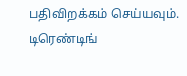பதிவிறக்கம் செய்யவும்.
டிரெண்டிங்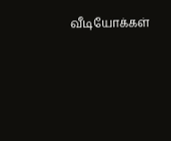வீடியோக்கள்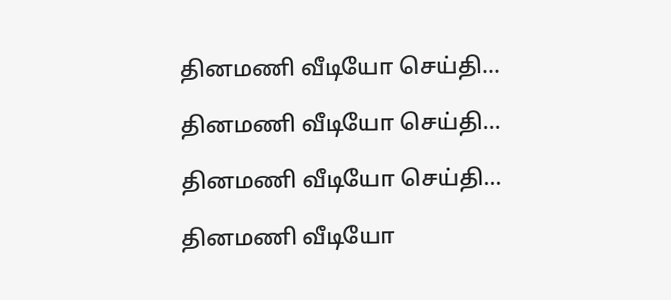தினமணி வீடியோ செய்தி...

தினமணி வீடியோ செய்தி...

தினமணி வீடியோ செய்தி...

தினமணி வீடியோ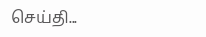செய்தி...